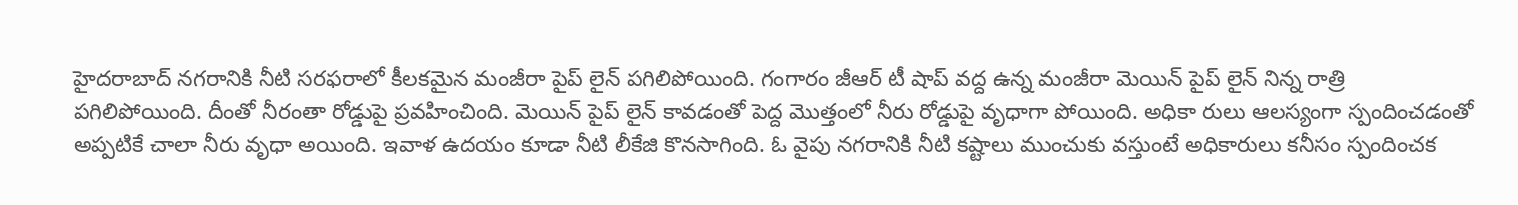హైదరాబాద్ నగరానికి నీటి సరఫరాలో కీలకమైన మంజీరా పైప్ లైన్ పగిలిపోయింది. గంగారం జీఆర్ టీ షాప్ వద్ద ఉన్న మంజీరా మెయిన్ పైప్ లైన్ నిన్న రాత్రి పగిలిపోయింది. దీంతో నీరంతా రోడ్డుపై ప్రవహించింది. మెయిన్ పైప్ లైన్ కావడంతో పెద్ద మొత్తంలో నీరు రోడ్డుపై వృధాగా పోయింది. అధికా రులు ఆలస్యంగా స్పందించడంతో అప్పటికే చాలా నీరు వృధా అయింది. ఇవాళ ఉదయం కూడా నీటి లీకేజి కొనసాగింది. ఓ వైపు నగరానికి నీటి కష్టాలు ముంచుకు వస్తుంటే అధికారులు కనీసం స్పందించక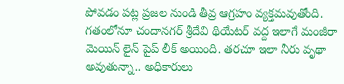పోవడం పట్ల ప్రజల నుండి తీవ్ర ఆగ్రహం వ్యక్తమవుతోంది. గతంలోనూ చందానగర్ శ్రీదేవి థియేటర్ వద్ద ఇలాగే మంజీరా మెయిన్ లైన్ పైప్ లీక్ అయింది. తరచూ ఇలా నీరు వృథా అవుతున్నా.. అధికారులు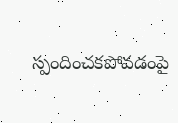స్పందించకపోవడంపై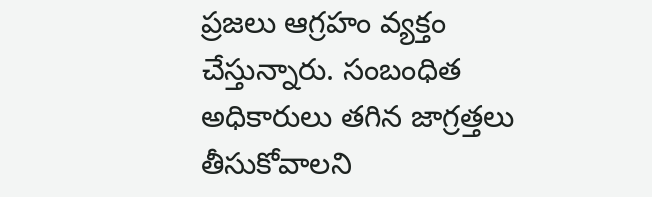ప్రజలు ఆగ్రహం వ్యక్తం చేస్తున్నారు. సంబంధిత అధికారులు తగిన జాగ్రత్తలు తీసుకోవాలని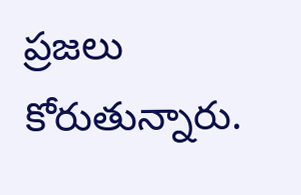ప్రజలు కోరుతున్నారు.